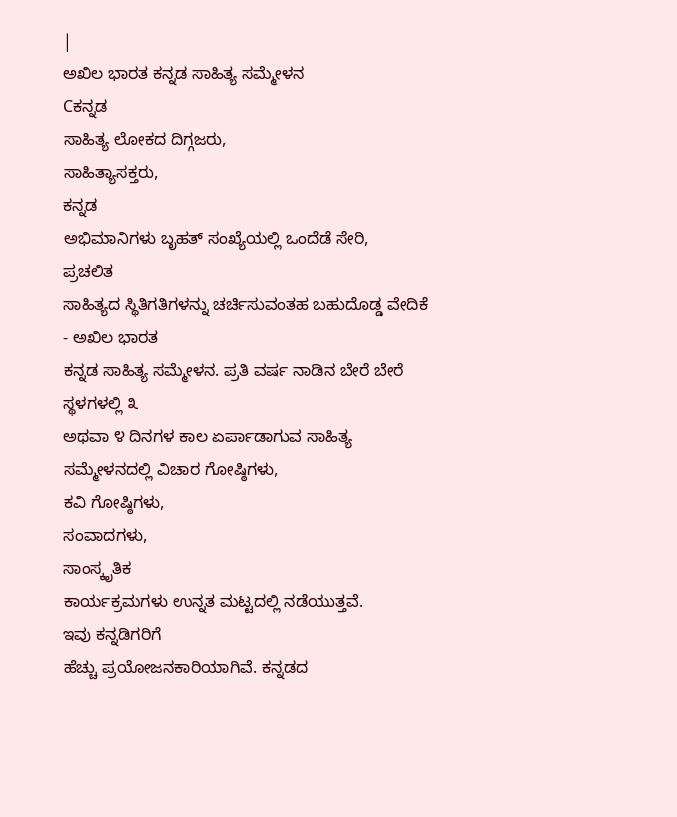|
ಅಖಿಲ ಭಾರತ ಕನ್ನಡ ಸಾಹಿತ್ಯ ಸಮ್ಮೇಳನ
Cಕನ್ನಡ
ಸಾಹಿತ್ಯ ಲೋಕದ ದಿಗ್ಗಜರು,
ಸಾಹಿತ್ಯಾಸಕ್ತರು,
ಕನ್ನಡ
ಅಭಿಮಾನಿಗಳು ಬೃಹತ್ ಸಂಖ್ಯೆಯಲ್ಲಿ ಒಂದೆಡೆ ಸೇರಿ,
ಪ್ರಚಲಿತ
ಸಾಹಿತ್ಯದ ಸ್ಥಿತಿಗತಿಗಳನ್ನು ಚರ್ಚಿಸುವಂತಹ ಬಹುದೊಡ್ಡ ವೇದಿಕೆ - ಅಖಿಲ ಭಾರತ
ಕನ್ನಡ ಸಾಹಿತ್ಯ ಸಮ್ಮೇಳನ. ಪ್ರತಿ ವರ್ಷ ನಾಡಿನ ಬೇರೆ ಬೇರೆ ಸ್ಥಳಗಳಲ್ಲಿ ೩
ಅಥವಾ ೪ ದಿನಗಳ ಕಾಲ ಏರ್ಪಾಡಾಗುವ ಸಾಹಿತ್ಯ ಸಮ್ಮೇಳನದಲ್ಲಿ ವಿಚಾರ ಗೋಷ್ಠಿಗಳು,
ಕವಿ ಗೋಷ್ಠಿಗಳು,
ಸಂವಾದಗಳು,
ಸಾಂಸ್ಕೃತಿಕ
ಕಾರ್ಯಕ್ರಮಗಳು ಉನ್ನತ ಮಟ್ಟದಲ್ಲಿ ನಡೆಯುತ್ತವೆ.
ಇವು ಕನ್ನಡಿಗರಿಗೆ
ಹೆಚ್ಚು ಪ್ರಯೋಜನಕಾರಿಯಾಗಿವೆ. ಕನ್ನಡದ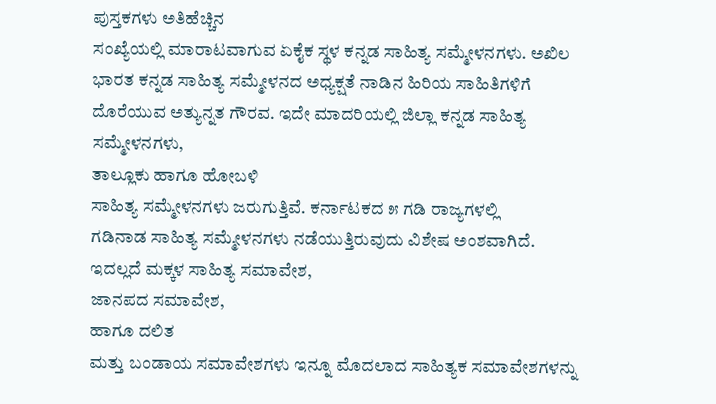ಪುಸ್ತಕಗಳು ಅತಿಹೆಚ್ಚಿನ
ಸಂಖ್ಯೆಯಲ್ಲಿ ಮಾರಾಟವಾಗುವ ಏಕೈಕ ಸ್ಥಳ ಕನ್ನಡ ಸಾಹಿತ್ಯ ಸಮ್ಮೇಳನಗಳು. ಅಖಿಲ
ಭಾರತ ಕನ್ನಡ ಸಾಹಿತ್ಯ ಸಮ್ಮೇಳನದ ಅಧ್ಯಕ್ಷತೆ ನಾಡಿನ ಹಿರಿಯ ಸಾಹಿತಿಗಳಿಗೆ
ದೊರೆಯುವ ಅತ್ಯುನ್ನತ ಗೌರವ. ಇದೇ ಮಾದರಿಯಲ್ಲಿ ಜಿಲ್ಲಾ ಕನ್ನಡ ಸಾಹಿತ್ಯ
ಸಮ್ಮೇಳನಗಳು,
ತಾಲ್ಲೂಕು ಹಾಗೂ ಹೋಬಳಿ
ಸಾಹಿತ್ಯ ಸಮ್ಮೇಳನಗಳು ಜರುಗುತ್ತಿವೆ. ಕರ್ನಾಟಕದ ೫ ಗಡಿ ರಾಜ್ಯಗಳಲ್ಲಿ
ಗಡಿನಾಡ ಸಾಹಿತ್ಯ ಸಮ್ಮೇಳನಗಳು ನಡೆಯುತ್ತಿರುವುದು ವಿಶೇಷ ಅಂಶವಾಗಿದೆ.
ಇದಲ್ಲದೆ ಮಕ್ಕಳ ಸಾಹಿತ್ಯ ಸಮಾವೇಶ,
ಜಾನಪದ ಸಮಾವೇಶ,
ಹಾಗೂ ದಲಿತ
ಮತ್ತು ಬಂಡಾಯ ಸಮಾವೇಶಗಳು ಇನ್ನೂ ಮೊದಲಾದ ಸಾಹಿತ್ಯಕ ಸಮಾವೇಶಗಳನ್ನು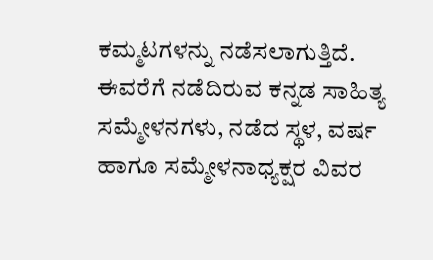ಕಮ್ಮಟಗಳನ್ನು ನಡೆಸಲಾಗುತ್ತಿದೆ. ಈವರೆಗೆ ನಡೆದಿರುವ ಕನ್ನಡ ಸಾಹಿತ್ಯ
ಸಮ್ಮೇಳನಗಳು, ನಡೆದ ಸ್ಥಳ, ವರ್ಷ ಹಾಗೂ ಸಮ್ಮೇಳನಾಧ್ಯಕ್ಷರ ವಿವರ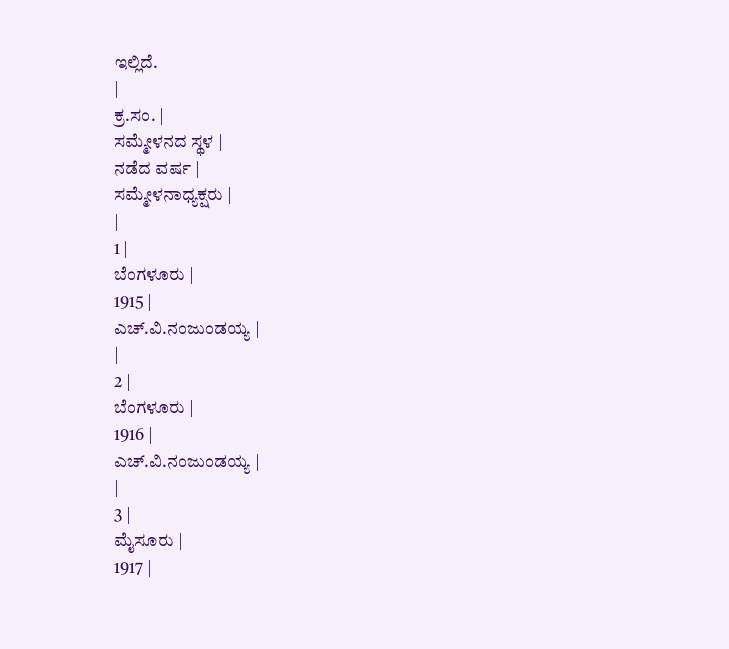ಇಲ್ಲಿದೆ.
|
ಕ್ರ.ಸಂ. |
ಸಮ್ಮೇಳನದ ಸ್ಥಳ |
ನಡೆದ ವರ್ಷ |
ಸಮ್ಮೇಳನಾಧ್ಯಕ್ಷರು |
|
1 |
ಬೆಂಗಳೂರು |
1915 |
ಎಚ್.ವಿ.ನಂಜುಂಡಯ್ಯ |
|
2 |
ಬೆಂಗಳೂರು |
1916 |
ಎಚ್.ವಿ.ನಂಜುಂಡಯ್ಯ |
|
3 |
ಮೈಸೂರು |
1917 |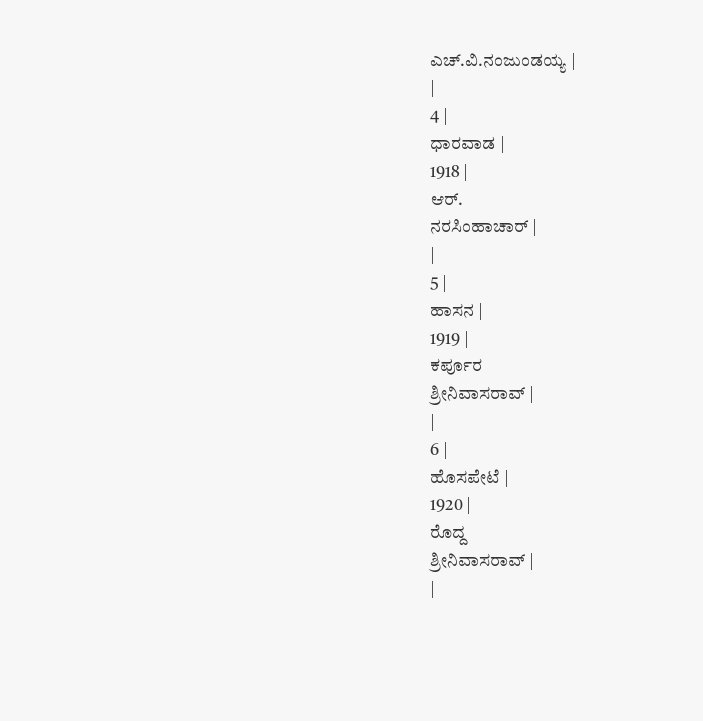ಎಚ್.ವಿ.ನಂಜುಂಡಯ್ಯ |
|
4 |
ಧಾರವಾಡ |
1918 |
ಆರ್.
ನರಸಿಂಹಾಚಾರ್ |
|
5 |
ಹಾಸನ |
1919 |
ಕರ್ಪೂರ
ಶ್ರೀನಿವಾಸರಾವ್ |
|
6 |
ಹೊಸಪೇಟೆ |
1920 |
ರೊದ್ದ
ಶ್ರೀನಿವಾಸರಾವ್ |
|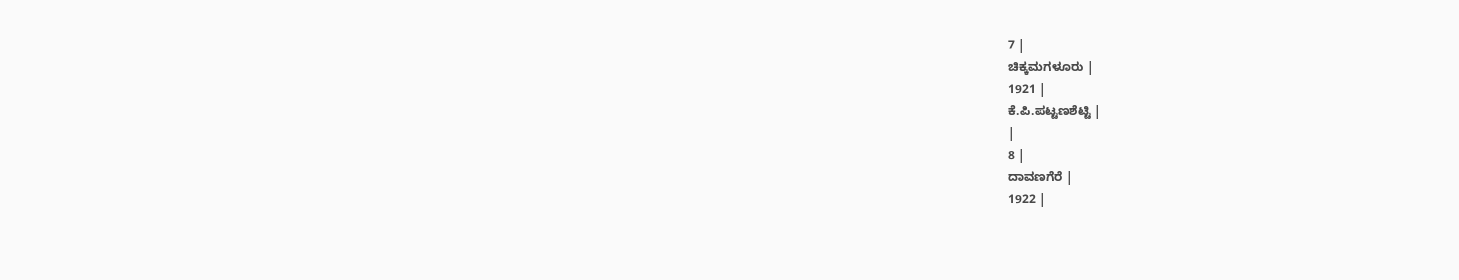7 |
ಚಿಕ್ಕಮಗಳೂರು |
1921 |
ಕೆ.ಪಿ.ಪಟ್ಟಣಶೆಟ್ಟಿ |
|
8 |
ದಾವಣಗೆರೆ |
1922 |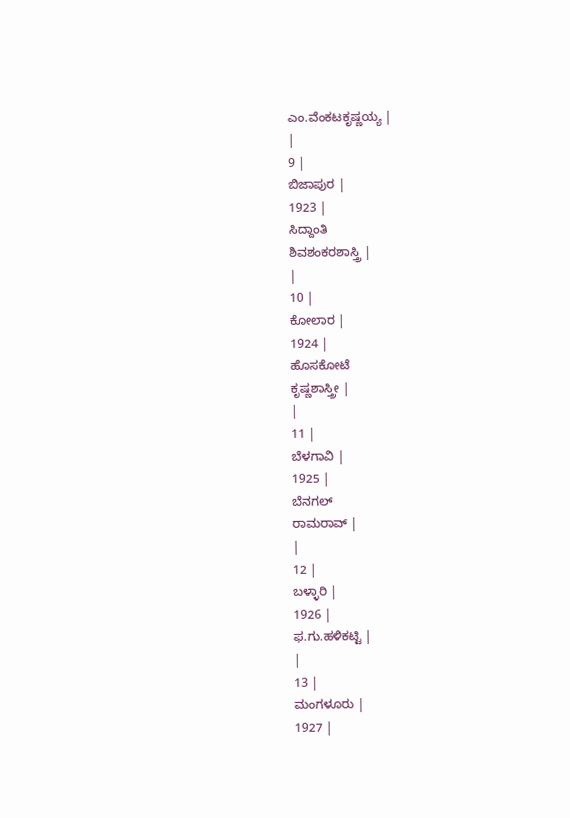ಎಂ.ವೆಂಕಟಕೃಷ್ಣಯ್ಯ |
|
9 |
ಬಿಜಾಪುರ |
1923 |
ಸಿದ್ದಾಂತಿ
ಶಿವಶಂಕರಶಾಸ್ತ್ರಿ |
|
10 |
ಕೋಲಾರ |
1924 |
ಹೊಸಕೋಟೆ
ಕೃಷ್ಣಶಾಸ್ತ್ರೀ |
|
11 |
ಬೆಳಗಾವಿ |
1925 |
ಬೆನಗಲ್
ರಾಮರಾವ್ |
|
12 |
ಬಳ್ಳಾರಿ |
1926 |
ಫ.ಗು.ಹಳಿಕಟ್ಟಿ |
|
13 |
ಮಂಗಳೂರು |
1927 |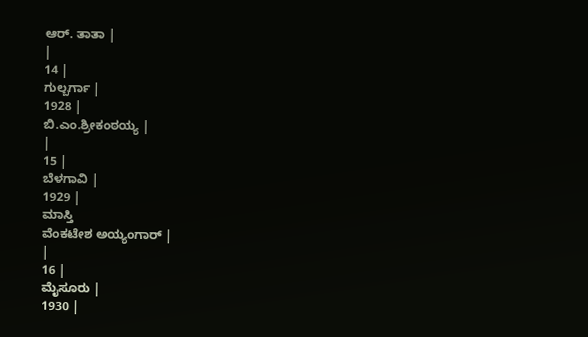ಆರ್. ತಾತಾ |
|
14 |
ಗುಲ್ಬರ್ಗಾ |
1928 |
ಬಿ.ಎಂ.ಶ್ರೀಕಂಠಯ್ಯ |
|
15 |
ಬೆಳಗಾವಿ |
1929 |
ಮಾಸ್ತಿ
ವೆಂಕಟೇಶ ಅಯ್ಯಂಗಾರ್ |
|
16 |
ಮೈಸೂರು |
1930 |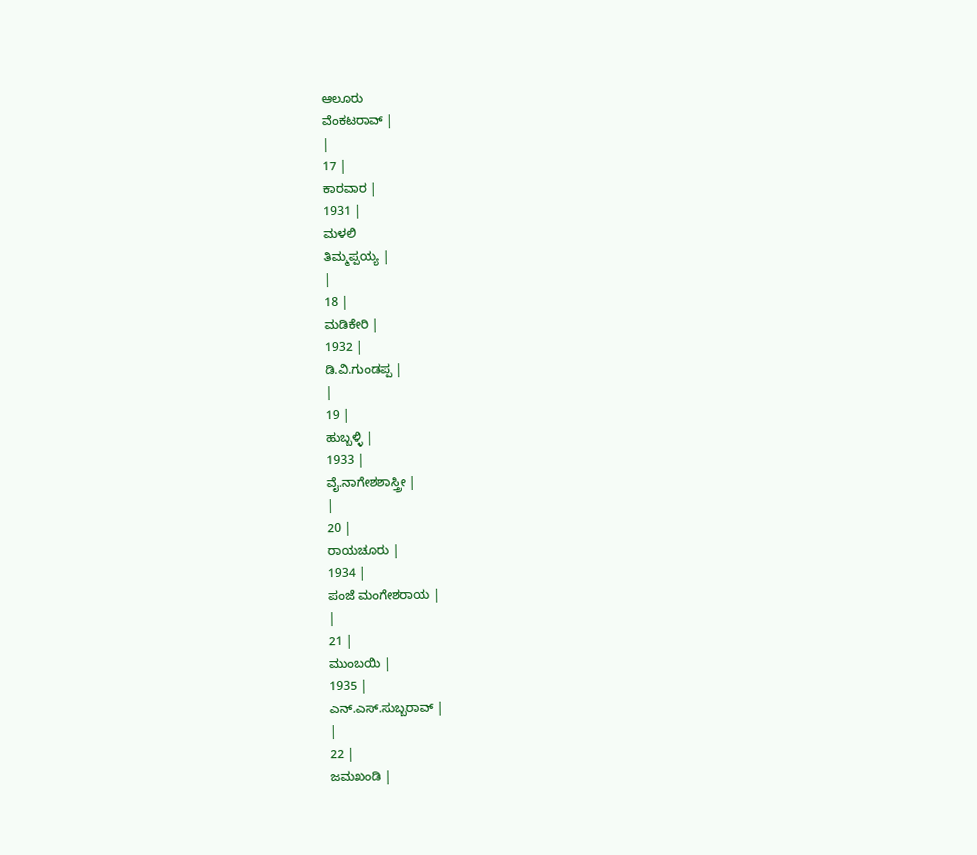ಆಲೂರು
ವೆಂಕಟರಾವ್ |
|
17 |
ಕಾರವಾರ |
1931 |
ಮಳಲಿ
ತಿಮ್ಮಪ್ಪಯ್ಯ |
|
18 |
ಮಡಿಕೇರಿ |
1932 |
ಡಿ.ವಿ.ಗುಂಡಪ್ಪ |
|
19 |
ಹುಬ್ಬಳ್ಳಿ |
1933 |
ವೈ.ನಾಗೇಶಶಾಸ್ತ್ರೀ |
|
20 |
ರಾಯಚೂರು |
1934 |
ಪಂಜೆ ಮಂಗೇಶರಾಯ |
|
21 |
ಮುಂಬಯಿ |
1935 |
ಎನ್.ಎಸ್.ಸುಬ್ಬರಾವ್ |
|
22 |
ಜಮಖಂಡಿ |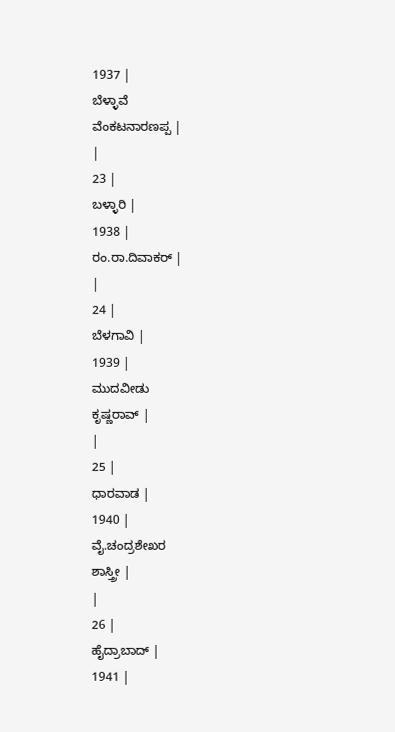1937 |
ಬೆಳ್ಳಾವೆ
ವೆಂಕಟನಾರಣಪ್ಪ |
|
23 |
ಬಳ್ಳಾರಿ |
1938 |
ರಂ.ರಾ.ದಿವಾಕರ್ |
|
24 |
ಬೆಳಗಾವಿ |
1939 |
ಮುದವೀಡು
ಕೃಷ್ಣರಾವ್ |
|
25 |
ಧಾರವಾಡ |
1940 |
ವೈ.ಚಂದ್ರಶೇಖರ
ಶಾಸ್ತ್ರೀ |
|
26 |
ಹೈದ್ರಾಬಾದ್ |
1941 |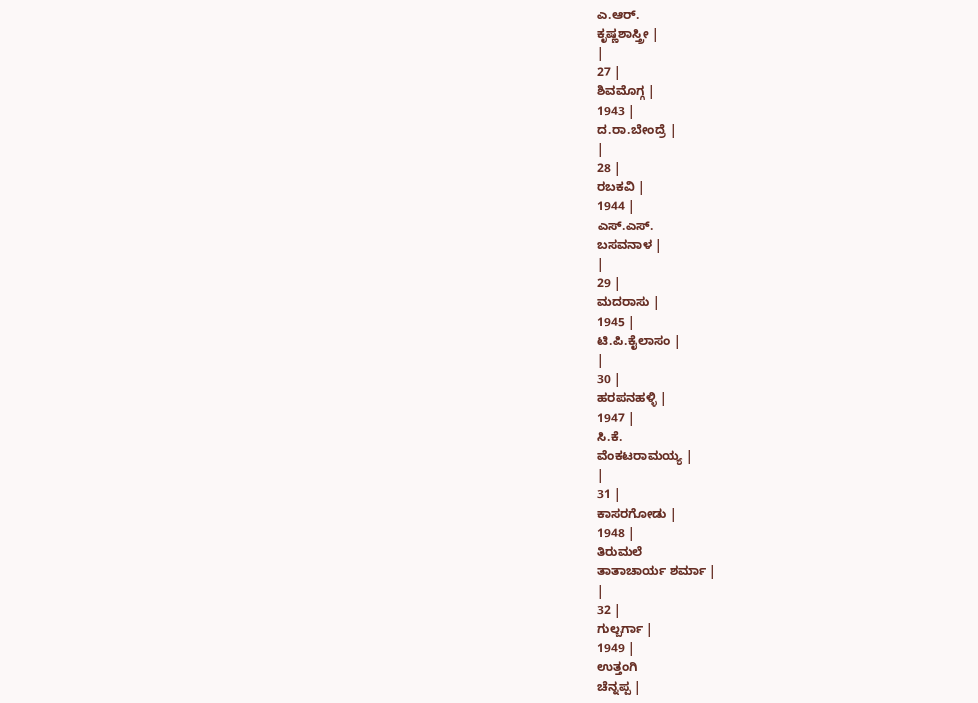ಎ.ಆರ್.
ಕೃಷ್ಣಶಾಸ್ತ್ರೀ |
|
27 |
ಶಿವಮೊಗ್ಗ |
1943 |
ದ.ರಾ.ಬೇಂದ್ರೆ |
|
28 |
ರಬಕವಿ |
1944 |
ಎಸ್.ಎಸ್.
ಬಸವನಾಳ |
|
29 |
ಮದರಾಸು |
1945 |
ಟಿ.ಪಿ.ಕೈಲಾಸಂ |
|
30 |
ಹರಪನಹಳ್ಳಿ |
1947 |
ಸಿ.ಕೆ.
ವೆಂಕಟರಾಮಯ್ಯ |
|
31 |
ಕಾಸರಗೋಡು |
1948 |
ತಿರುಮಲೆ
ತಾತಾಚಾರ್ಯ ಶರ್ಮಾ |
|
32 |
ಗುಲ್ಬರ್ಗಾ |
1949 |
ಉತ್ತಂಗಿ
ಚೆನ್ನಪ್ಪ |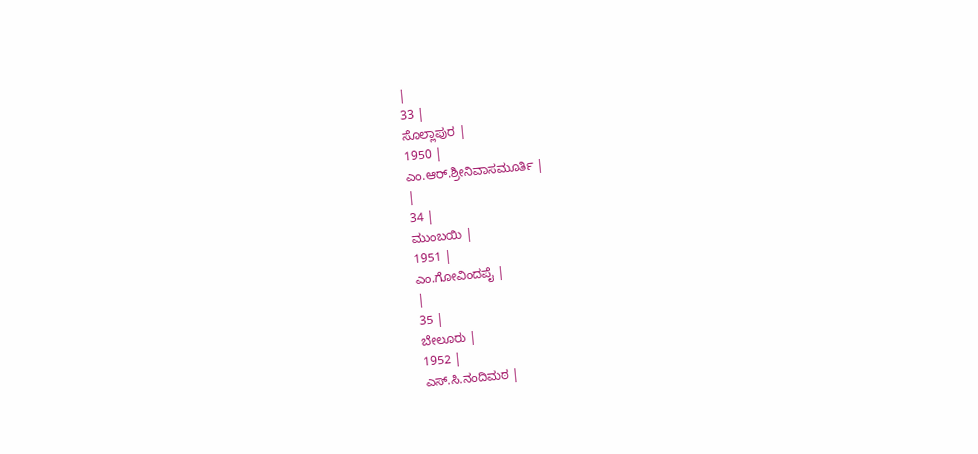|
33 |
ಸೊಲ್ಲಾಪುರ |
1950 |
ಎಂ.ಆರ್.ಶ್ರೀನಿವಾಸಮೂರ್ತಿ |
|
34 |
ಮುಂಬಯಿ |
1951 |
ಎಂ.ಗೋವಿಂದಪೈ |
|
35 |
ಬೇಲೂರು |
1952 |
ಎಸ್.ಸಿ.ನಂದಿಮಠ |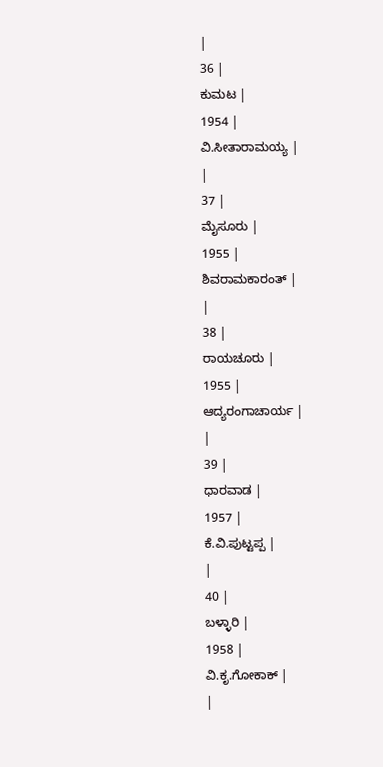|
36 |
ಕುಮಟ |
1954 |
ವಿ.ಸೀತಾರಾಮಯ್ಯ |
|
37 |
ಮೈಸೂರು |
1955 |
ಶಿವರಾಮಕಾರಂತ್ |
|
38 |
ರಾಯಚೂರು |
1955 |
ಆದ್ಯರಂಗಾಚಾರ್ಯ |
|
39 |
ಧಾರವಾಡ |
1957 |
ಕೆ.ವಿ.ಪುಟ್ಟಪ್ಪ |
|
40 |
ಬಳ್ಳಾರಿ |
1958 |
ವಿ.ಕೃ.ಗೋಕಾಕ್ |
|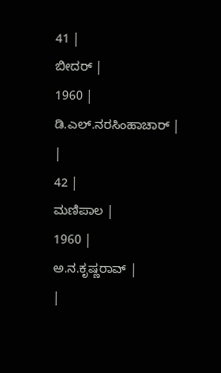41 |
ಬೀದರ್ |
1960 |
ಡಿ.ಎಲ್.ನರಸಿಂಹಾಚಾರ್ |
|
42 |
ಮಣಿಪಾಲ |
1960 |
ಅ.ನ.ಕೃಷ್ಣರಾವ್ |
|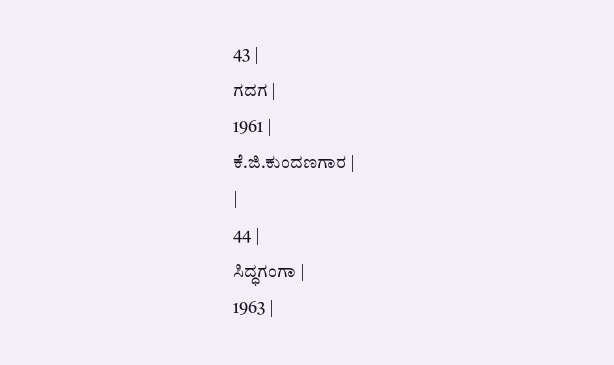43 |
ಗದಗ |
1961 |
ಕೆ.ಜಿ.ಕುಂದಣಗಾರ |
|
44 |
ಸಿದ್ಧಗಂಗಾ |
1963 |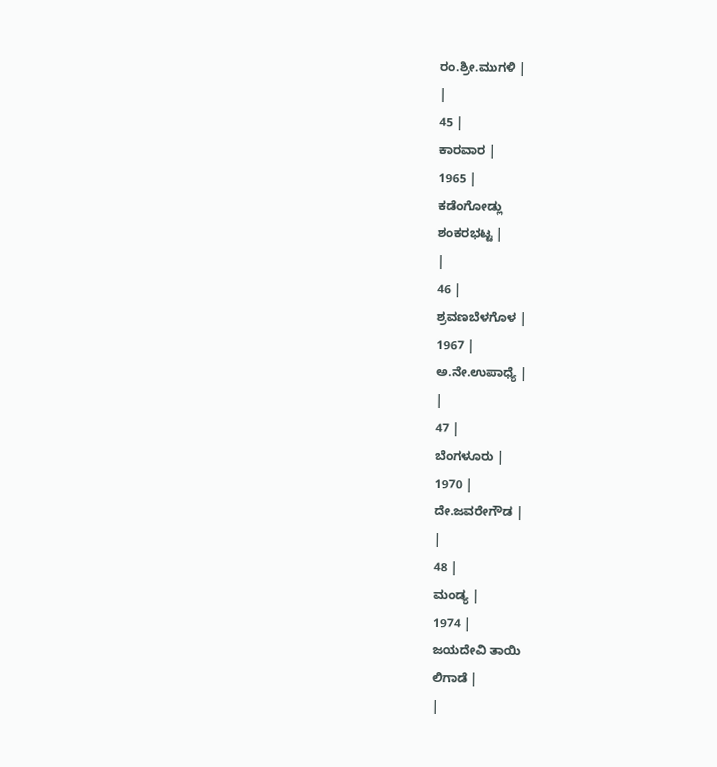ರಂ.ಶ್ರೀ.ಮುಗಳಿ |
|
45 |
ಕಾರವಾರ |
1965 |
ಕಡೆಂಗೋಡ್ಲು
ಶಂಕರಭಟ್ಟ |
|
46 |
ಶ್ರವಣಬೆಳಗೊಳ |
1967 |
ಅ.ನೇ.ಉಪಾಧ್ಯೆ |
|
47 |
ಬೆಂಗಳೂರು |
1970 |
ದೇ.ಜವರೇಗೌಡ |
|
48 |
ಮಂಡ್ಯ |
1974 |
ಜಯದೇವಿ ತಾಯಿ
ಲಿಗಾಡೆ |
|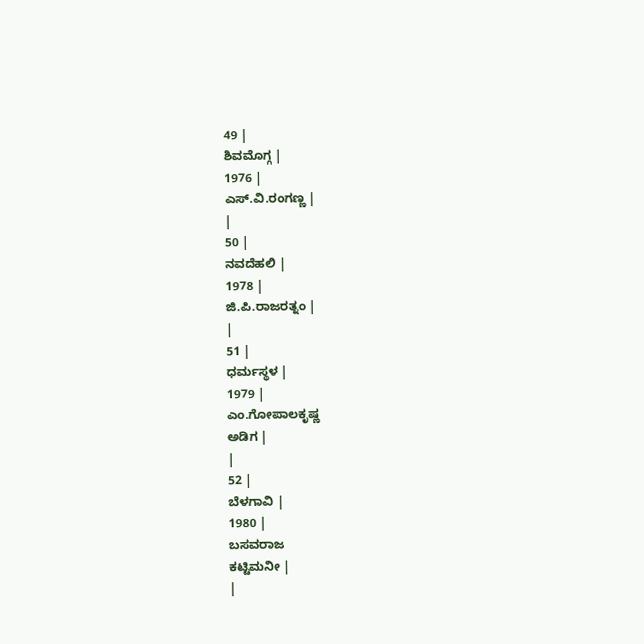49 |
ಶಿವಮೊಗ್ಗ |
1976 |
ಎಸ್.ವಿ.ರಂಗಣ್ಣ |
|
50 |
ನವದೆಹಲಿ |
1978 |
ಜಿ.ಪಿ.ರಾಜರತ್ನಂ |
|
51 |
ಧರ್ಮಸ್ಥಳ |
1979 |
ಎಂ.ಗೋಪಾಲಕೃಷ್ಣ
ಅಡಿಗ |
|
52 |
ಬೆಳಗಾವಿ |
1980 |
ಬಸವರಾಜ
ಕಟ್ಟಿಮನೀ |
|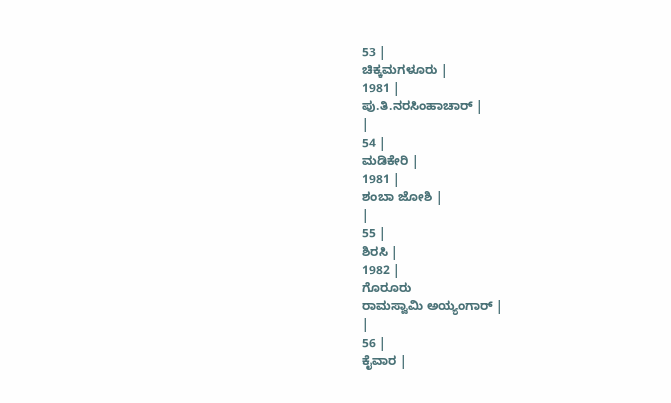53 |
ಚಿಕ್ಕಮಗಳೂರು |
1981 |
ಪು.ತಿ.ನರಸಿಂಹಾಚಾರ್ |
|
54 |
ಮಡಿಕೇರಿ |
1981 |
ಶಂಬಾ ಜೋಶಿ |
|
55 |
ಶಿರಸಿ |
1982 |
ಗೊರೂರು
ರಾಮಸ್ವಾಮಿ ಅಯ್ಯಂಗಾರ್ |
|
56 |
ಕೈವಾರ |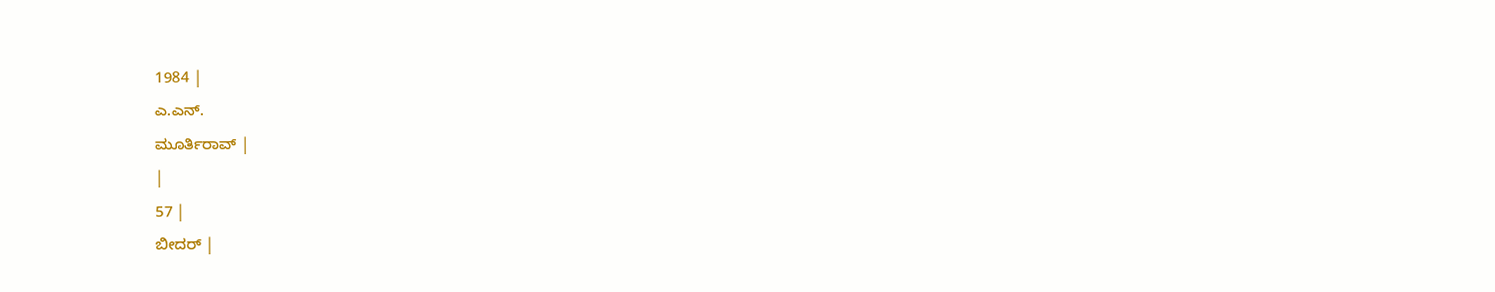1984 |
ಎ.ಎನ್.
ಮೂರ್ತಿರಾವ್ |
|
57 |
ಬೀದರ್ |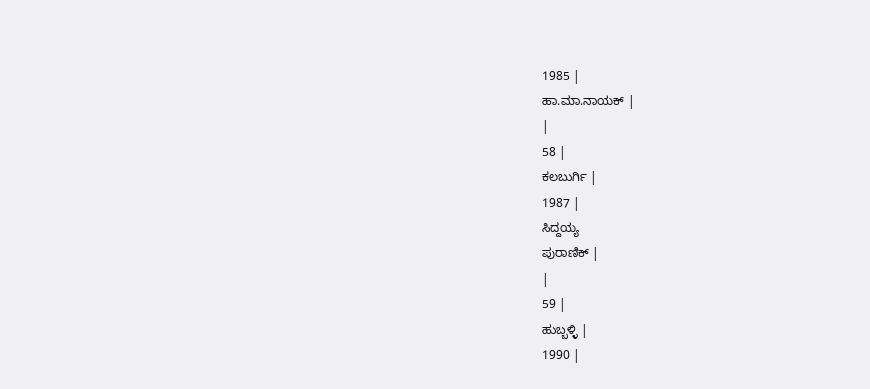1985 |
ಹಾ.ಮಾ.ನಾಯಕ್ |
|
58 |
ಕಲಬುರ್ಗಿ |
1987 |
ಸಿದ್ದಯ್ಯ
ಪುರಾಣಿಕ್ |
|
59 |
ಹುಬ್ಬಳ್ಳಿ |
1990 |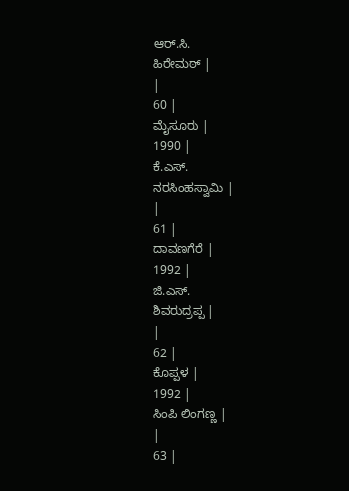ಆರ್.ಸಿ.
ಹಿರೇಮಠ್ |
|
60 |
ಮೈಸೂರು |
1990 |
ಕೆ.ಎಸ್.
ನರಸಿಂಹಸ್ವಾಮಿ |
|
61 |
ದಾವಣಗೆರೆ |
1992 |
ಜಿ.ಎಸ್.
ಶಿವರುದ್ರಪ್ಪ |
|
62 |
ಕೊಪ್ಪಳ |
1992 |
ಸಿಂಪಿ ಲಿಂಗಣ್ಣ |
|
63 |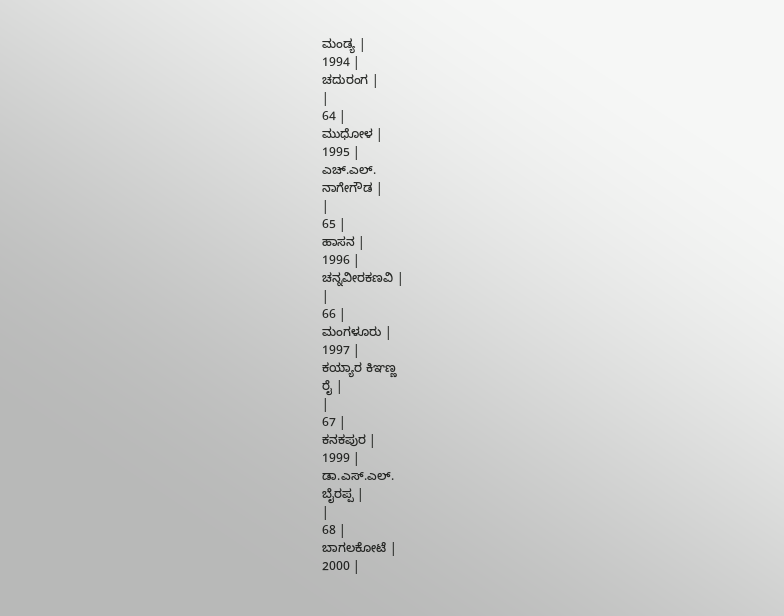ಮಂಡ್ಯ |
1994 |
ಚದುರಂಗ |
|
64 |
ಮುಧೋಳ |
1995 |
ಎಚ್.ಎಲ್.
ನಾಗೇಗೌಡ |
|
65 |
ಹಾಸನ |
1996 |
ಚನ್ನವೀರಕಣವಿ |
|
66 |
ಮಂಗಳೂರು |
1997 |
ಕಯ್ಯಾರ ಕಿಞಣ್ಣ
ರೈ |
|
67 |
ಕನಕಪುರ |
1999 |
ಡಾ.ಎಸ್.ಎಲ್.
ಬೈರಪ್ಪ |
|
68 |
ಬಾಗಲಕೋಟೆ |
2000 |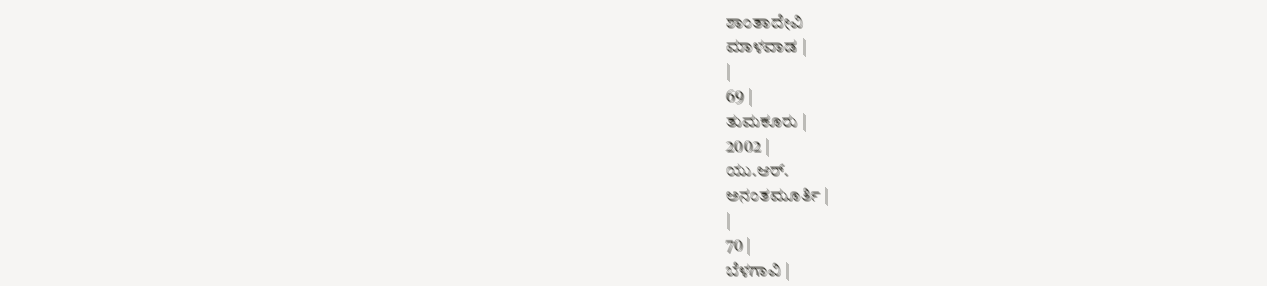ಶಾಂತಾದೇವಿ
ಮಾಳವಾಡ |
|
69 |
ತುಮಕೂರು |
2002 |
ಯು.ಆರ್.
ಅನಂತಮೂರ್ತಿ |
|
70 |
ಬೆಳಗಾವಿ |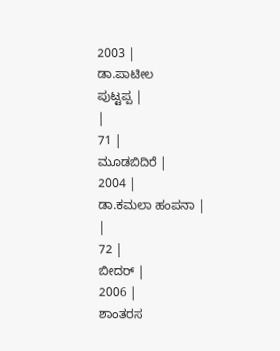2003 |
ಡಾ.ಪಾಟೀಲ
ಪುಟ್ಟಪ್ಪ |
|
71 |
ಮೂಡಬಿದಿರೆ |
2004 |
ಡಾ.ಕಮಲಾ ಹಂಪನಾ |
|
72 |
ಬೀದರ್ |
2006 |
ಶಾಂತರಸ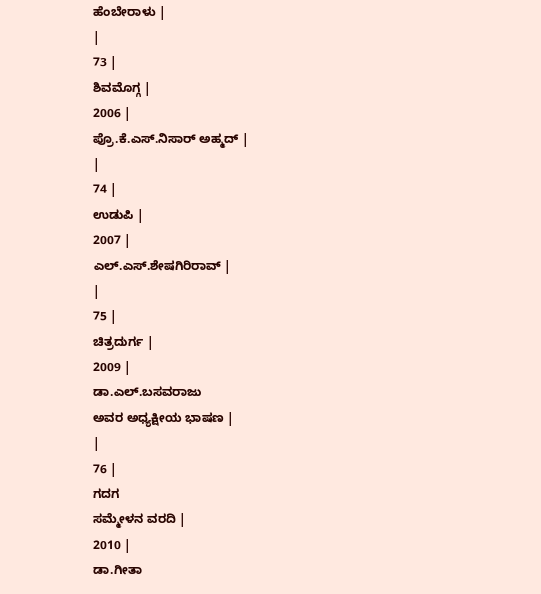ಹೆಂಬೇರಾಳು |
|
73 |
ಶಿವಮೊಗ್ಗ |
2006 |
ಪ್ರೊ.ಕೆ.ಎಸ್.ನಿಸಾರ್ ಅಹ್ಮದ್ |
|
74 |
ಉಡುಪಿ |
2007 |
ಎಲ್.ಎಸ್.ಶೇಷಗಿರಿರಾವ್ |
|
75 |
ಚಿತ್ರದುರ್ಗ |
2009 |
ಡಾ.ಎಲ್.ಬಸವರಾಜು
ಅವರ ಅಧ್ಯಕ್ಷೀಯ ಭಾಷಣ |
|
76 |
ಗದಗ
ಸಮ್ಮೇಳನ ವರದಿ |
2010 |
ಡಾ.ಗೀತಾ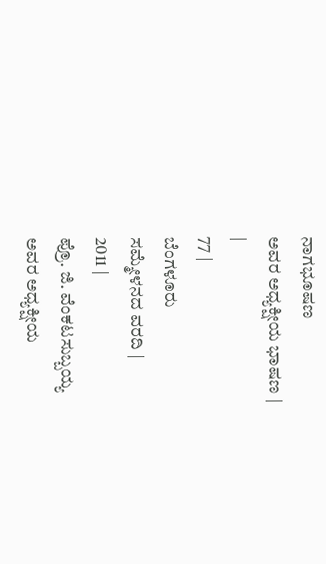ನಾಗಭೂಷಣ
ಅವರ ಅಧ್ಯಕ್ಷೀಯ ಭಾಷಣ |
|
77 |
ಬೆಂಗಳೂರು
ಸಮ್ಮೇಳನದ ವರದಿ |
2011 |
ಪ್ರೊ. ಜಿ. ವೆಂಕಟಸುಬ್ಬಯ್ಯ
ಅವರ ಅಧ್ಯಕ್ಷೀಯ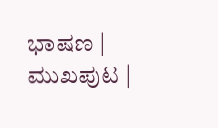ಭಾಷಣ |
ಮುಖಪುಟ |